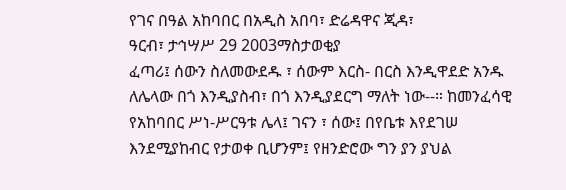የገና በዓል አከባበር በአዲስ አበባ፣ ድሬዳዋና ጂዳ፣
ዓርብ፣ ታኅሣሥ 29 2003ማስታወቂያ
ፈጣሪ፤ ሰውን ስለመውደዱ ፣ ሰውም እርስ- በርስ እንዲዋደድ አንዱ ለሌላው በጎ እንዲያስብ፣ በጎ እንዲያደርግ ማለት ነው--። ከመንፈሳዊ የአከባበር ሥነ-ሥርዓቱ ሌላ፤ ገናን ፣ ሰው፤ በየቤቱ እየደገሠ እንደሚያከብር የታወቀ ቢሆንም፤ የዘንድሮው ግን ያን ያህል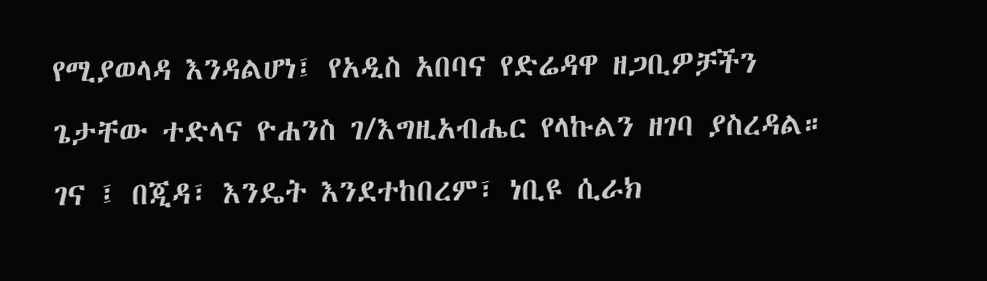የሚያወላዳ እንዳልሆነ፤ የአዲስ አበባና የድሬዳዋ ዘጋቢዎቻችን ጌታቸው ተድላና ዮሐንስ ገ/እግዚአብሔር የላኩልን ዘገባ ያስረዳል።
ገና ፤ በጂዳ፣ እንዴት እንደተከበረም፣ ነቢዩ ሲራክ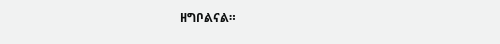ዘግቦልናል።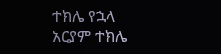ተክሌ የኋላ
አርያም ተክሌ